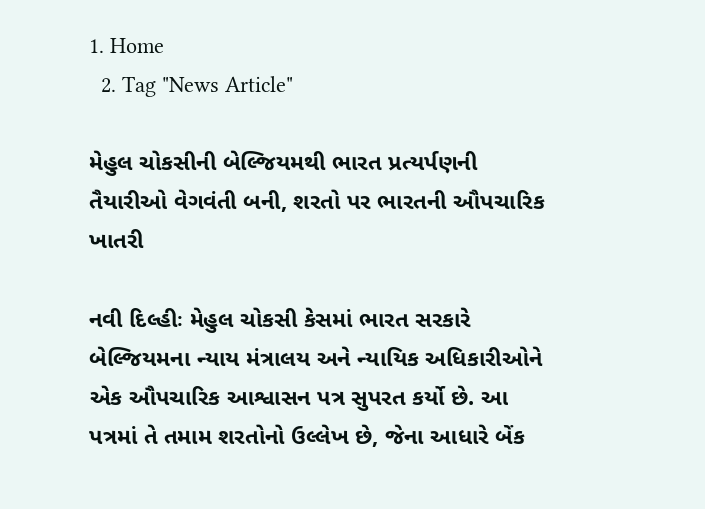1. Home
  2. Tag "News Article"

મેહુલ ચોકસીની બેલ્જિયમથી ભારત પ્રત્યર્પણની તૈયારીઓ વેગવંતી બની, શરતો પર ભારતની ઔપચારિક ખાતરી

નવી દિલ્હીઃ મેહુલ ચોકસી કેસમાં ભારત સરકારે બેલ્જિયમના ન્યાય મંત્રાલય અને ન્યાયિક અધિકારીઓને એક ઔપચારિક આશ્વાસન પત્ર સુપરત કર્યો છે. આ પત્રમાં તે તમામ શરતોનો ઉલ્લેખ છે, જેના આધારે બેંક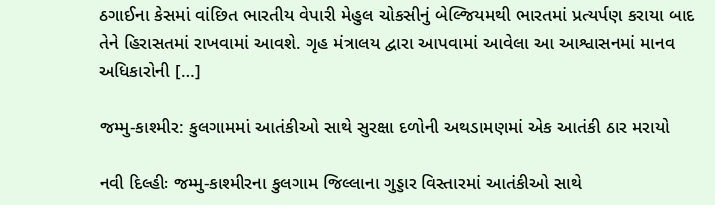ઠગાઈના કેસમાં વાંછિત ભારતીય વેપારી મેહુલ ચોકસીનું બેલ્જિયમથી ભારતમાં પ્રત્યર્પણ કરાયા બાદ તેને હિરાસતમાં રાખવામાં આવશે. ગૃહ મંત્રાલય દ્વારા આપવામાં આવેલા આ આશ્વાસનમાં માનવ અધિકારોની […]

જમ્મુ-કાશ્મીર: કુલગામમાં આતંકીઓ સાથે સુરક્ષા દળોની અથડામણમાં એક આતંકી ઠાર મરાયો

નવી દિલ્હીઃ જમ્મુ-કાશ્મીરના કુલગામ જિલ્લાના ગુડ્ડાર વિસ્તારમાં આતંકીઓ સાથે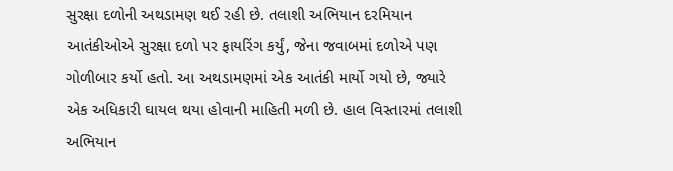સુરક્ષા દળોની અથડામણ થઈ રહી છે. તલાશી અભિયાન દરમિયાન આતંકીઓએ સુરક્ષા દળો પર ફાયરિંગ કર્યું, જેના જવાબમાં દળોએ પણ ગોળીબાર કર્યો હતો. આ અથડામણમાં એક આતંકી માર્યો ગયો છે, જ્યારે એક અધિકારી ઘાયલ થયા હોવાની માહિતી મળી છે. હાલ વિસ્તારમાં તલાશી અભિયાન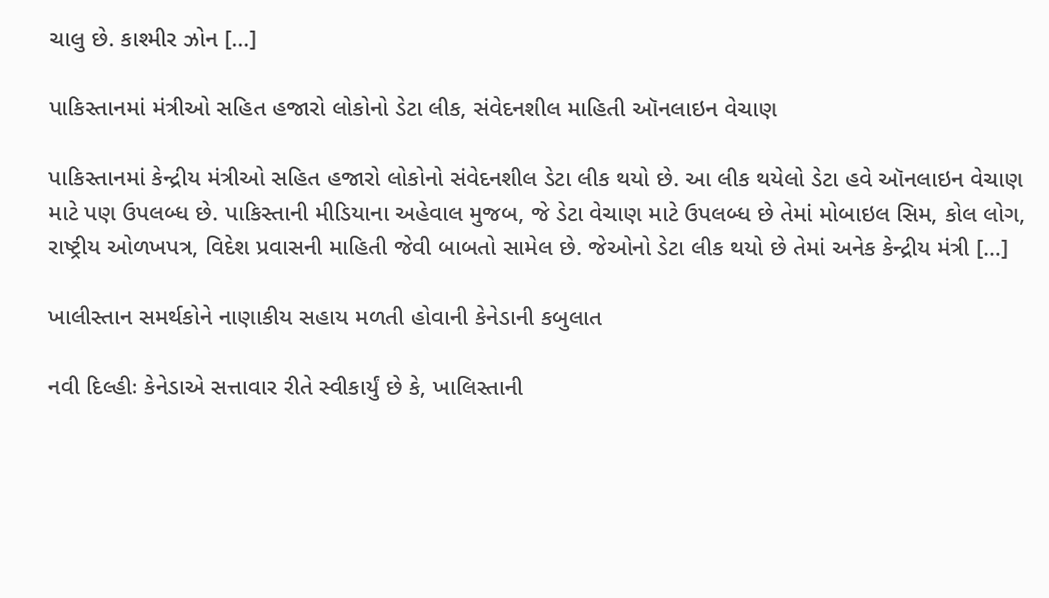ચાલુ છે. કાશ્મીર ઝોન […]

પાકિસ્તાનમાં મંત્રીઓ સહિત હજારો લોકોનો ડેટા લીક, સંવેદનશીલ માહિતી ઑનલાઇન વેચાણ

પાકિસ્તાનમાં કેન્દ્રીય મંત્રીઓ સહિત હજારો લોકોનો સંવેદનશીલ ડેટા લીક થયો છે. આ લીક થયેલો ડેટા હવે ઑનલાઇન વેચાણ માટે પણ ઉપલબ્ધ છે. પાકિસ્તાની મીડિયાના અહેવાલ મુજબ, જે ડેટા વેચાણ માટે ઉપલબ્ધ છે તેમાં મોબાઇલ સિમ, કોલ લોગ, રાષ્ટ્રીય ઓળખપત્ર, વિદેશ પ્રવાસની માહિતી જેવી બાબતો સામેલ છે. જેઓનો ડેટા લીક થયો છે તેમાં અનેક કેન્દ્રીય મંત્રી […]

ખાલીસ્તાન સમર્થકોને નાણાકીય સહાય મળતી હોવાની કેનેડાની કબુલાત

નવી દિલ્હીઃ કેનેડાએ સત્તાવાર રીતે સ્વીકાર્યું છે કે, ખાલિસ્તાની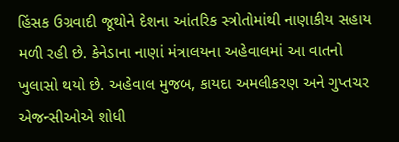હિંસક ઉગ્રવાદી જૂથોને દેશના આંતરિક સ્ત્રોતોમાંથી નાણાકીય સહાય મળી રહી છે. કેનેડાના નાણાં મંત્રાલયના અહેવાલમાં આ વાતનો ખુલાસો થયો છે. અહેવાલ મુજબ, કાયદા અમલીકરણ અને ગુપ્તચર એજન્સીઓએ શોધી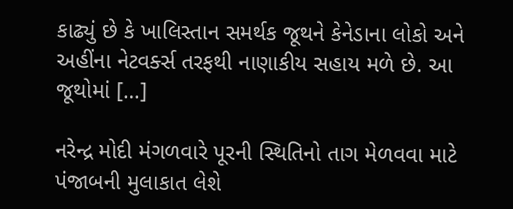કાઢ્યું છે કે ખાલિસ્તાન સમર્થક જૂથને કેનેડાના લોકો અને અહીંના નેટવર્ક્સ તરફથી નાણાકીય સહાય મળે છે. આ જૂથોમાં […]

નરેન્દ્ર મોદી મંગળવારે પૂરની સ્થિતિનો તાગ મેળવવા માટે પંજાબની મુલાકાત લેશે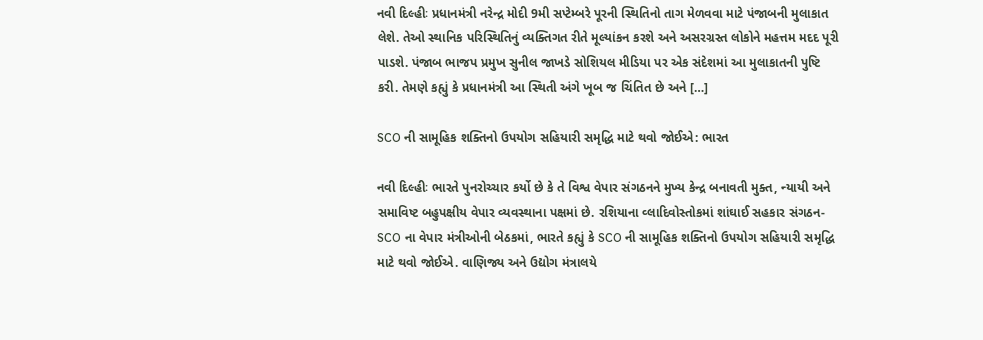નવી દિલ્હીઃ પ્રધાનમંત્રી નરેન્દ્ર મોદી 9મી સપ્ટેમ્બરે પૂરની સ્થિતિનો તાગ મેળવવા માટે પંજાબની મુલાકાત લેશે. તેઓ સ્થાનિક પરિસ્થિતિનું વ્યક્તિગત રીતે મૂલ્યાંકન કરશે અને અસરગ્રસ્ત લોકોને મહત્તમ મદદ પૂરી પાડશે. પંજાબ ભાજપ પ્રમુખ સુનીલ જાખડે સોશિયલ મીડિયા પર એક સંદેશમાં આ મુલાકાતની પુષ્ટિ કરી. તેમણે કહ્યું કે પ્રધાનમંત્રી આ સ્થિતી અંગે ખૂબ જ ચિંતિત છે અને […]

SCO ની સામૂહિક શક્તિનો ઉપયોગ સહિયારી સમૃદ્ધિ માટે થવો જોઈએ: ભારત

નવી દિલ્હીઃ ભારતે પુનરોચ્ચાર કર્યો છે કે તે વિશ્વ વેપાર સંગઠનને મુખ્ય કેન્દ્ર બનાવતી મુક્ત, ન્યાયી અને સમાવિષ્ટ બહુપક્ષીય વેપાર વ્યવસ્થાના પક્ષમાં છે. રશિયાના વ્લાદિવોસ્તોકમાં શાંઘાઈ સહકાર સંગઠન- SCO ના વેપાર મંત્રીઓની બેઠકમાં, ભારતે કહ્યું કે SCO ની સામૂહિક શક્તિનો ઉપયોગ સહિયારી સમૃદ્ધિ માટે થવો જોઈએ. વાણિજ્ય અને ઉદ્યોગ મંત્રાલયે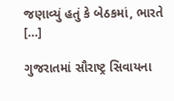જણાવ્યું હતું કે બેઠકમાં, ભારતે […]

ગુજરાતમાં સૌરાષ્ટ્ર સિવાયના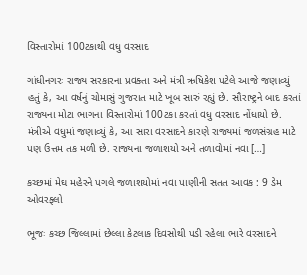વિસ્તારોમાં 100ટકાથી વધુ વરસાદ

ગાંધીનગરઃ રાજ્ય સરકારના પ્રવક્તા અને મંત્રી ઋષિકેશ પટેલે આજે જણાવ્યું હતું કે, આ વર્ષનું ચોમાસું ગુજરાત માટે ખૂબ સારું રહ્યું છે. સૌરાષ્ટ્રને બાદ કરતાં રાજ્યના મોટા ભાગના વિસ્તારોમાં 100ટકા કરતાં વધુ વરસાદ નોંધાયો છે. મંત્રીએ વધુમાં જણાવ્યું કે, આ સારા વરસાદને કારણે રાજ્યમાં જળસંગ્રહ માટે પણ ઉત્તમ તક મળી છે. રાજ્યના જળાશયો અને તળાવોમાં નવા […]

કચ્છમાં મેઘ મહેરને પગલે જળાશયોમાં નવા પાણીની સતત આવક : 9 ડેમ ઓવરફ્લો

ભૂજઃ કચ્છ જિલ્લામાં છેલ્લા કેટલાક દિવસોથી પડી રહેલા ભારે વરસાદને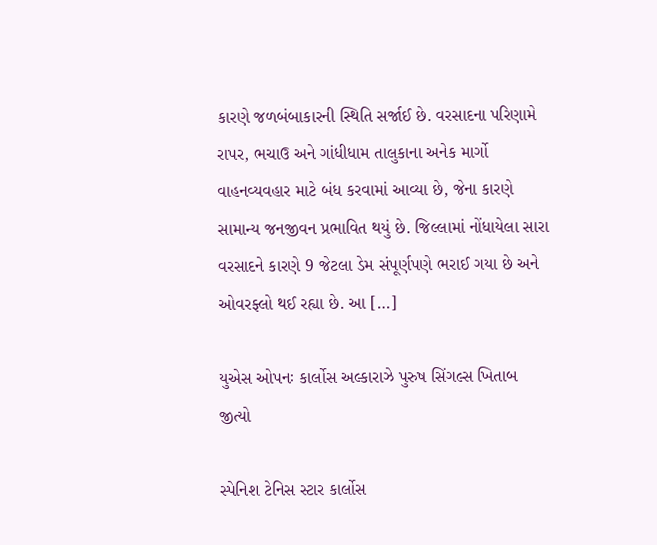કારણે જળબંબાકારની સ્થિતિ સર્જાઈ છે. વરસાદના પરિણામે રાપર, ભચાઉ અને ગાંધીધામ તાલુકાના અનેક માર્ગો વાહનવ્યવહાર માટે બંધ કરવામાં આવ્યા છે, જેના કારણે સામાન્ય જનજીવન પ્રભાવિત થયું છે. જિલ્લામાં નોંધાયેલા સારા વરસાદને કારણે 9 જેટલા ડેમ સંપૂર્ણપણે ભરાઈ ગયા છે અને ઓવરફ્લો થઈ રહ્યા છે. આ […]

યુએસ ઓપનઃ કાર્લોસ અલ્કારાઝે પુરુષ સિંગલ્સ ખિતાબ જીત્યો

સ્પેનિશ ટેનિસ સ્ટાર કાર્લોસ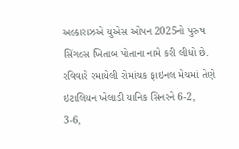અલ્કારાઝએ યુએસ ઓપન 2025નો પુરુષ સિંગલ્સ ખિતાબ પોતાના નામે કરી લીધો છે. રવિવારે રમાયેલી રોમાંચક ફાઇનલ મેચમાં તેણે ઇટાલિયન ખેલાડી યાનિક સિનરને 6-2, 3-6,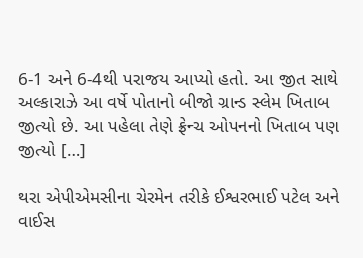6-1 અને 6-4થી પરાજય આપ્યો હતો. આ જીત સાથે અલ્કારાઝે આ વર્ષે પોતાનો બીજો ગ્રાન્ડ સ્લેમ ખિતાબ જીત્યો છે. આ પહેલા તેણે ફ્રેન્ચ ઓપનનો ખિતાબ પણ જીત્યો […]

થરા એપીએમસીના ચેરમેન તરીકે ઈશ્વરભાઈ પટેલ અને વાઈસ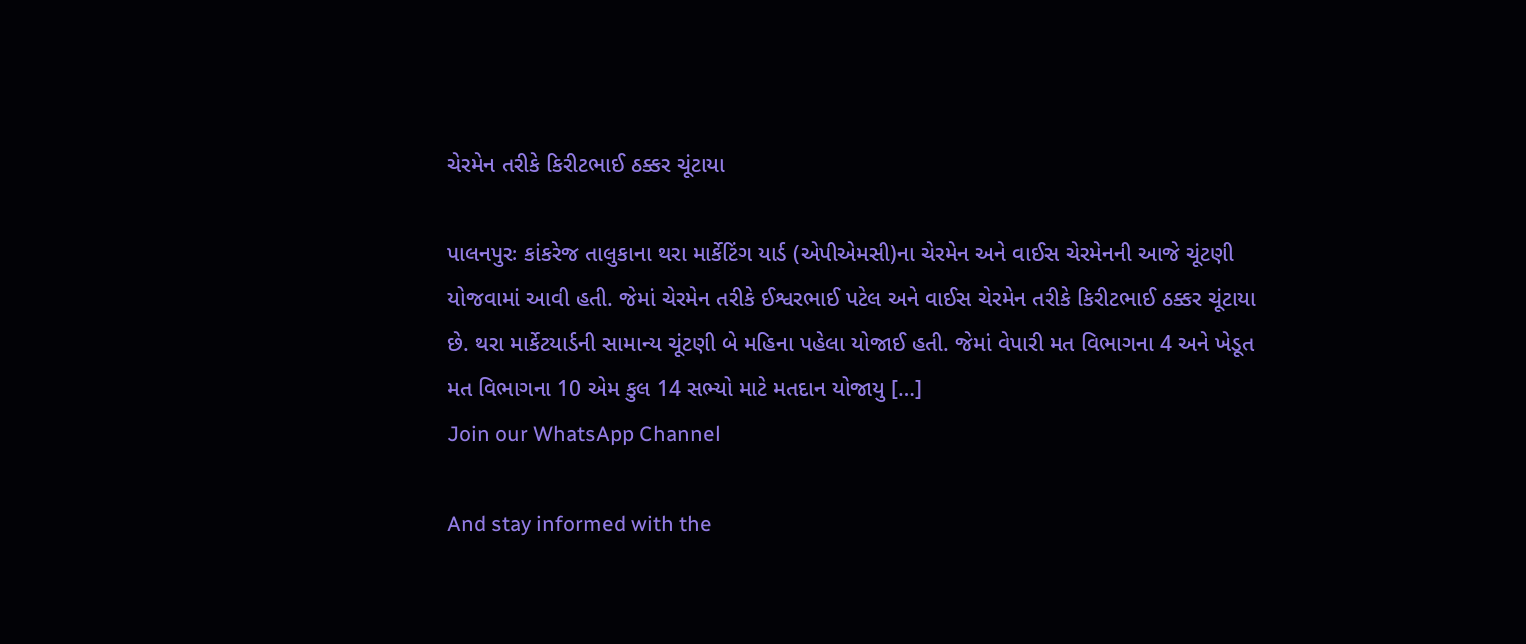ચેરમેન તરીકે કિરીટભાઈ ઠક્કર ચૂંટાયા

પાલનપુરઃ કાંકરેજ તાલુકાના થરા માર્કેટિંગ યાર્ડ (એપીએમસી)ના ચેરમેન અને વાઈસ ચેરમેનની આજે ચૂંટણી યોજવામાં આવી હતી. જેમાં ચેરમેન તરીકે ઈશ્વરભાઈ પટેલ અને વાઈસ ચેરમેન તરીકે કિરીટભાઈ ઠક્કર ચૂંટાયા છે. થરા માર્કેટયાર્ડની સામાન્ય ચૂંટણી બે મહિના પહેલા યોજાઈ હતી. જેમાં વેપારી મત વિભાગના 4 અને ખેડૂત મત વિભાગના 10 એમ કુલ 14 સભ્યો માટે મતદાન યોજાયુ […]
Join our WhatsApp Channel

And stay informed with the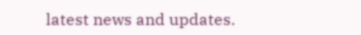latest news and updates.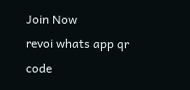Join Now
revoi whats app qr code